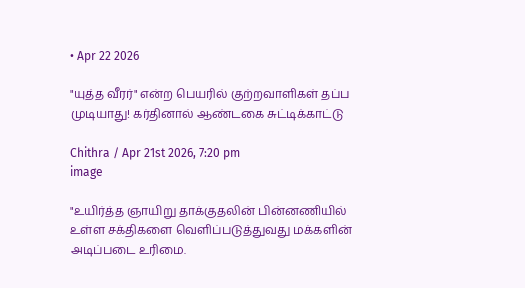• Apr 22 2026

"யுத்த வீரர்" என்ற பெயரில் குற்றவாளிகள் தப்ப முடியாது! கர்தினால் ஆண்டகை சுட்டிக்காட்டு

Chithra / Apr 21st 2026, 7:20 pm
image

"உயிர்த்த ஞாயிறு தாக்குதலின் பின்னணியில் உள்ள சக்திகளை வெளிப்படுத்துவது மக்களின் அடிப்படை உரிமை.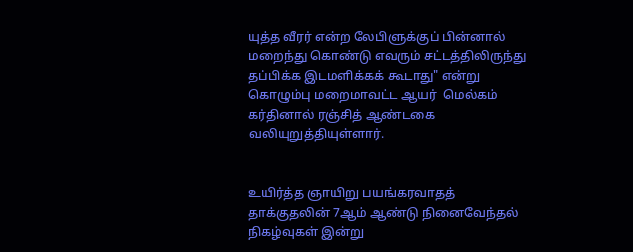யுத்த வீரர் என்ற லேபிளுக்குப் பின்னால் மறைந்து கொண்டு எவரும் சட்டத்திலிருந்து தப்பிக்க இடமளிக்கக் கூடாது" என்று கொழும்பு மறைமாவட்ட ஆயர்  மெல்கம் கர்தினால் ரஞ்சித் ஆண்டகை வலியுறுத்தியுள்ளார்.


உயிர்த்த ஞாயிறு பயங்கரவாதத் தாக்குதலின் 7ஆம் ஆண்டு நினைவேந்தல் நிகழ்வுகள் இன்று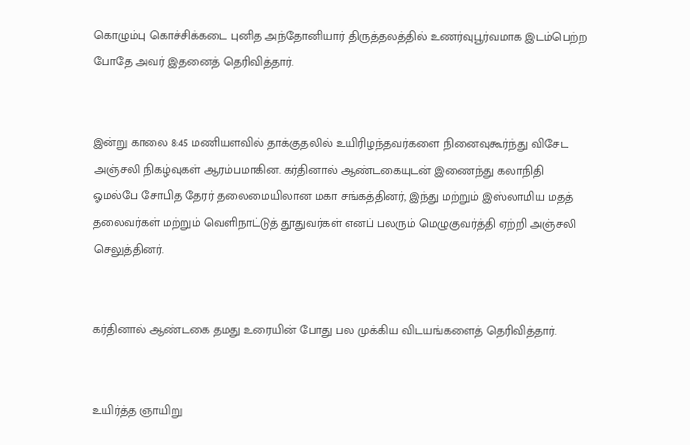கொழும்பு கொச்சிக்கடை புனித அந்தோனியார் திருத்தலத்தில் உணர்வுபூர்வமாக இடம்பெற்ற போதே அவர் இதனைத் தெரிவித்தார்.


இன்று காலை 8:45 மணியளவில் தாக்குதலில் உயிரிழந்தவர்களை நினைவுகூர்ந்து விசேட அஞ்சலி நிகழ்வுகள் ஆரம்பமாகின. கர்தினால் ஆண்டகையுடன் இணைந்து கலாநிதி ஓமல்பே சோபித தேரர் தலைமையிலான மகா சங்கத்தினர், இந்து மற்றும் இஸ்லாமிய மதத் தலைவர்கள் மற்றும் வெளிநாட்டுத் தூதுவர்கள் எனப் பலரும் மெழுகுவர்த்தி ஏற்றி அஞ்சலி செலுத்தினர்.


கர்தினால் ஆண்டகை தமது உரையின் போது பல முக்கிய விடயங்களைத் தெரிவித்தார்.


உயிர்த்த ஞாயிறு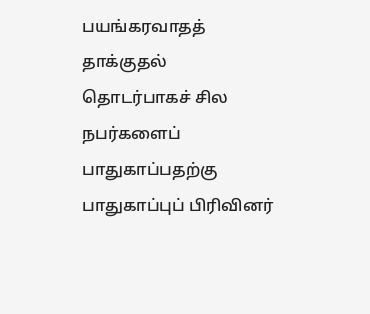பயங்கரவாதத் தாக்குதல் தொடர்பாகச் சில நபர்களைப் பாதுகாப்பதற்கு பாதுகாப்புப் பிரிவினர்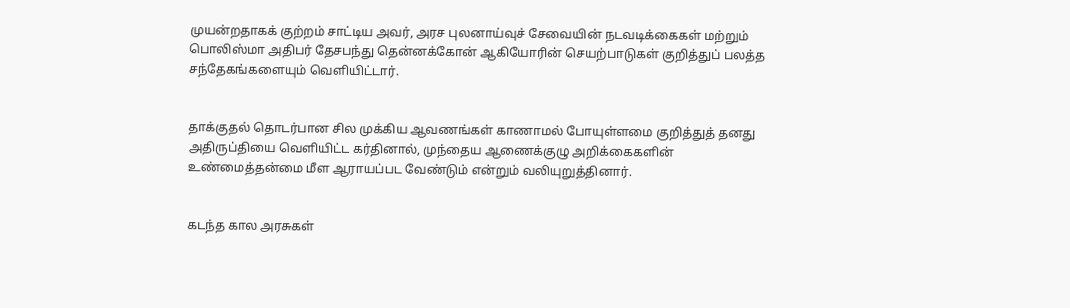முயன்றதாகக் குற்றம் சாட்டிய அவர், அரச புலனாய்வுச் சேவையின் நடவடிக்கைகள் மற்றும் பொலிஸ்மா அதிபர் தேசபந்து தென்னக்கோன் ஆகியோரின் செயற்பாடுகள் குறித்துப் பலத்த சந்தேகங்களையும் வெளியிட்டார்.


தாக்குதல் தொடர்பான சில முக்கிய ஆவணங்கள் காணாமல் போயுள்ளமை குறித்துத் தனது அதிருப்தியை வெளியிட்ட கர்தினால், முந்தைய ஆணைக்குழு அறிக்கைகளின் உண்மைத்தன்மை மீள ஆராயப்பட வேண்டும் என்றும் வலியுறுத்தினார்.


கடந்த கால அரசுகள்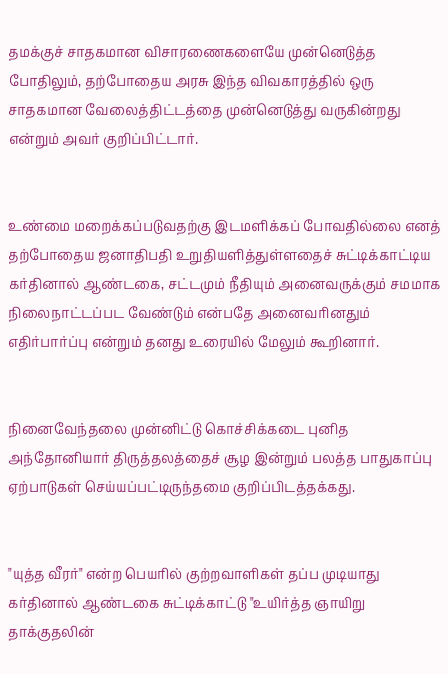தமக்குச் சாதகமான விசாரணைகளையே முன்னெடுத்த போதிலும், தற்போதைய அரசு இந்த விவகாரத்தில் ஒரு சாதகமான வேலைத்திட்டத்தை முன்னெடுத்து வருகின்றது என்றும் அவர் குறிப்பிட்டார்.


உண்மை மறைக்கப்படுவதற்கு இடமளிக்கப் போவதில்லை எனத் தற்போதைய ஜனாதிபதி உறுதியளித்துள்ளதைச் சுட்டிக்காட்டிய கர்தினால் ஆண்டகை, சட்டமும் நீதியும் அனைவருக்கும் சமமாக நிலைநாட்டப்பட வேண்டும் என்பதே அனைவரினதும் எதிர்பார்ப்பு என்றும் தனது உரையில் மேலும் கூறினார்.


நினைவேந்தலை முன்னிட்டு கொச்சிக்கடை புனித அந்தோனியார் திருத்தலத்தைச் சூழ இன்றும் பலத்த பாதுகாப்பு ஏற்பாடுகள் செய்யப்பட்டிருந்தமை குறிப்பிடத்தக்கது.


"யுத்த வீரர்" என்ற பெயரில் குற்றவாளிகள் தப்ப முடியாது கர்தினால் ஆண்டகை சுட்டிக்காட்டு "உயிர்த்த ஞாயிறு தாக்குதலின்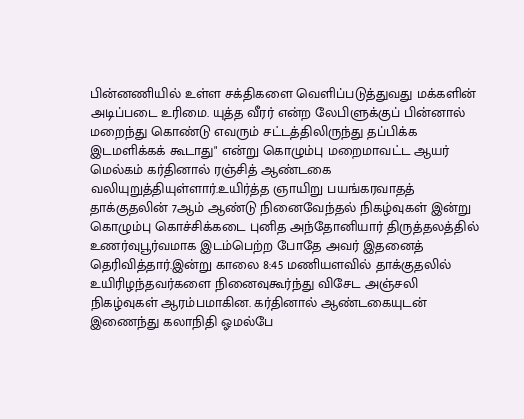பின்னணியில் உள்ள சக்திகளை வெளிப்படுத்துவது மக்களின் அடிப்படை உரிமை. யுத்த வீரர் என்ற லேபிளுக்குப் பின்னால் மறைந்து கொண்டு எவரும் சட்டத்திலிருந்து தப்பிக்க இடமளிக்கக் கூடாது" என்று கொழும்பு மறைமாவட்ட ஆயர்  மெல்கம் கர்தினால் ரஞ்சித் ஆண்டகை வலியுறுத்தியுள்ளார்.உயிர்த்த ஞாயிறு பயங்கரவாதத் தாக்குதலின் 7ஆம் ஆண்டு நினைவேந்தல் நிகழ்வுகள் இன்று கொழும்பு கொச்சிக்கடை புனித அந்தோனியார் திருத்தலத்தில் உணர்வுபூர்வமாக இடம்பெற்ற போதே அவர் இதனைத் தெரிவித்தார்.இன்று காலை 8:45 மணியளவில் தாக்குதலில் உயிரிழந்தவர்களை நினைவுகூர்ந்து விசேட அஞ்சலி நிகழ்வுகள் ஆரம்பமாகின. கர்தினால் ஆண்டகையுடன் இணைந்து கலாநிதி ஓமல்பே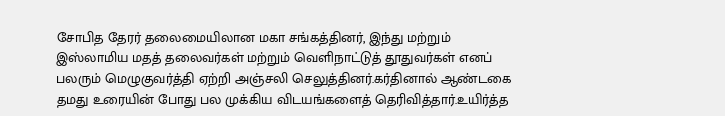சோபித தேரர் தலைமையிலான மகா சங்கத்தினர், இந்து மற்றும் இஸ்லாமிய மதத் தலைவர்கள் மற்றும் வெளிநாட்டுத் தூதுவர்கள் எனப் பலரும் மெழுகுவர்த்தி ஏற்றி அஞ்சலி செலுத்தினர்.கர்தினால் ஆண்டகை தமது உரையின் போது பல முக்கிய விடயங்களைத் தெரிவித்தார்.உயிர்த்த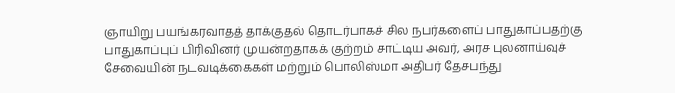ஞாயிறு பயங்கரவாதத் தாக்குதல் தொடர்பாகச் சில நபர்களைப் பாதுகாப்பதற்கு பாதுகாப்புப் பிரிவினர் முயன்றதாகக் குற்றம் சாட்டிய அவர், அரச புலனாய்வுச் சேவையின் நடவடிக்கைகள் மற்றும் பொலிஸ்மா அதிபர் தேசபந்து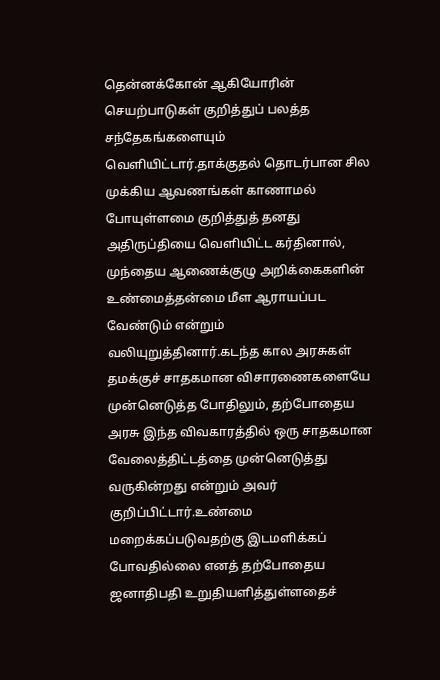தென்னக்கோன் ஆகியோரின் செயற்பாடுகள் குறித்துப் பலத்த சந்தேகங்களையும் வெளியிட்டார்.தாக்குதல் தொடர்பான சில முக்கிய ஆவணங்கள் காணாமல் போயுள்ளமை குறித்துத் தனது அதிருப்தியை வெளியிட்ட கர்தினால், முந்தைய ஆணைக்குழு அறிக்கைகளின் உண்மைத்தன்மை மீள ஆராயப்பட வேண்டும் என்றும் வலியுறுத்தினார்.கடந்த கால அரசுகள் தமக்குச் சாதகமான விசாரணைகளையே முன்னெடுத்த போதிலும், தற்போதைய அரசு இந்த விவகாரத்தில் ஒரு சாதகமான வேலைத்திட்டத்தை முன்னெடுத்து வருகின்றது என்றும் அவர் குறிப்பிட்டார்.உண்மை மறைக்கப்படுவதற்கு இடமளிக்கப் போவதில்லை எனத் தற்போதைய ஜனாதிபதி உறுதியளித்துள்ளதைச்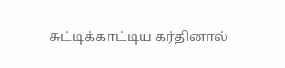சுட்டிக்காட்டிய கர்தினால்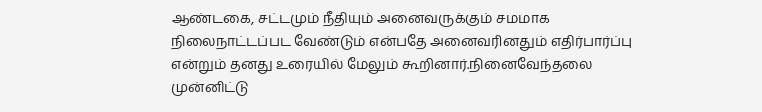ஆண்டகை, சட்டமும் நீதியும் அனைவருக்கும் சமமாக நிலைநாட்டப்பட வேண்டும் என்பதே அனைவரினதும் எதிர்பார்ப்பு என்றும் தனது உரையில் மேலும் கூறினார்.நினைவேந்தலை முன்னிட்டு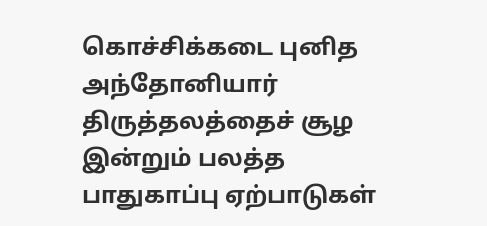கொச்சிக்கடை புனித அந்தோனியார் திருத்தலத்தைச் சூழ இன்றும் பலத்த பாதுகாப்பு ஏற்பாடுகள்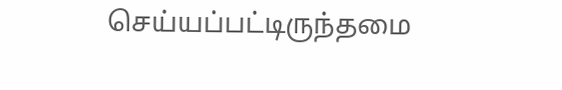செய்யப்பட்டிருந்தமை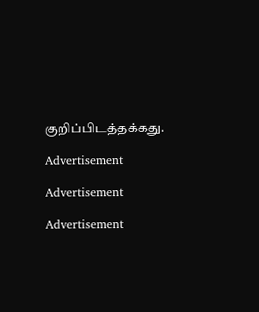குறிப்பிடத்தக்கது.

Advertisement

Advertisement

Advertisement